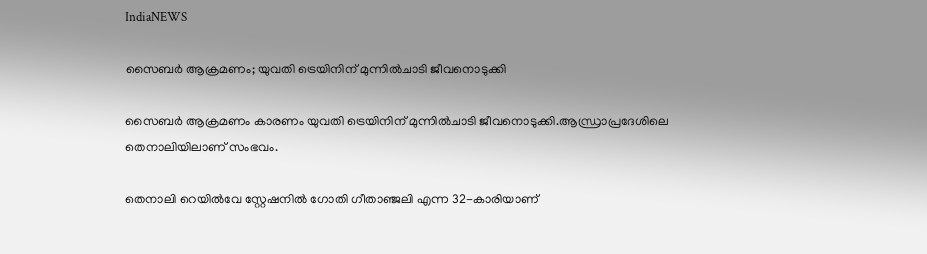IndiaNEWS

സൈബർ ആക്രമണം; യുവതി ട്രെയിനിന് മുന്നില്‍ചാടി ജീവനൊടുക്കി

സൈബർ ആക്രമണം കാരണം യുവതി ട്രെയിനിന് മുന്നില്‍ചാടി ജീവനൊടുക്കി.ആന്ധ്രാപ്രദേശിലെ തെനാലിയിലാണ് സംഭവം.

തെനാലി റെയില്‍വേ സ്റ്റേഷനില്‍ ഗോതി ഗീതാഞ്ജലി എന്ന 32-കാരിയാണ്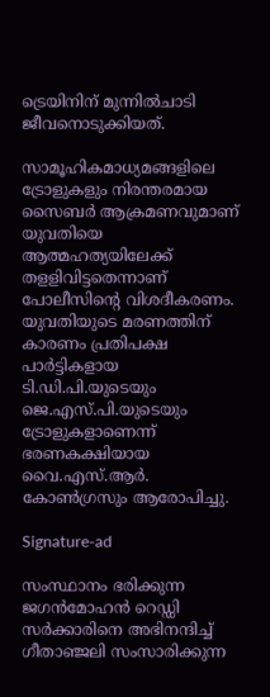ട്രെയിനിന് മുന്നില്‍ചാടി ജീവനൊടുക്കിയത്.

സാമൂഹികമാധ്യമങ്ങളിലെ ട്രോളുകളും നിരന്തരമായ സൈബർ ആക്രമണവുമാണ് യുവതിയെ ആത്മഹത്യയിലേക്ക് തളളിവിട്ടതെന്നാണ് പോലീസിന്റെ വിശദീകരണം. യുവതിയുടെ മരണത്തിന് കാരണം പ്രതിപക്ഷ പാർട്ടികളായ ടി.ഡി.പി.യുടെയും ജെ.എസ്.പി.യുടെയും ട്രോളുകളാണെന്ന് ഭരണകക്ഷിയായ വൈ.എസ്.ആർ. കോണ്‍ഗ്രസും ആരോപിച്ചു.

Signature-ad

സംസ്ഥാനം ഭരിക്കുന്ന ജഗൻമോഹൻ റെഡ്ഡി സർക്കാരിനെ അഭിനന്ദിച്ച്‌ ഗീതാഞ്ജലി സംസാരിക്കുന്ന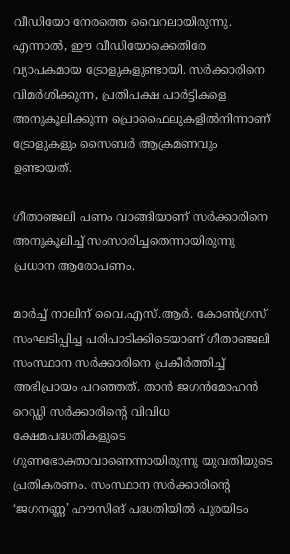വീഡിയോ നേരത്തെ വൈറലായിരുന്നു. എന്നാല്‍, ഈ വീഡിയോക്കെതിരേ വ്യാപകമായ ട്രോളുകളുണ്ടായി. സർക്കാരിനെ വിമർശിക്കുന്ന, പ്രതിപക്ഷ പാർട്ടികളെ അനുകൂലിക്കുന്ന പ്രൊഫൈലുകളില്‍നിന്നാണ് ട്രോളുകളും സൈബർ ആക്രമണവും ഉണ്ടായത്.

ഗീതാഞ്ജലി പണം വാങ്ങിയാണ് സർക്കാരിനെ അനുകൂലിച്ച്‌ സംസാരിച്ചതെന്നായിരുന്നു പ്രധാന ആരോപണം.

മാർച്ച്‌ നാലിന് വൈ.എസ്.ആർ. കോണ്‍ഗ്രസ് സംഘടിപ്പിച്ച പരിപാടിക്കിടെയാണ് ഗീതാഞ്ജലി സംസ്ഥാന സർക്കാരിനെ പ്രകീർത്തിച്ച്‌ അഭിപ്രായം പറഞ്ഞത്. താൻ ജഗൻമോഹൻ റെഡ്ഡി സർക്കാരിന്റെ വിവിധ ക്ഷേമപദ്ധതികളുടെ ഗുണഭോക്താവാണെന്നായിരുന്നു യുവതിയുടെ പ്രതികരണം. സംസ്ഥാന സർക്കാരിന്റെ ‘ജഗനണ്ണ’ ഹൗസിങ് പദ്ധതിയില്‍ പുരയിടം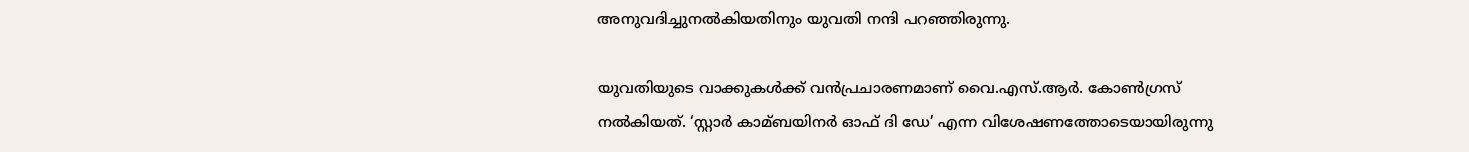അനുവദിച്ചുനല്‍കിയതിനും യുവതി നന്ദി പറഞ്ഞിരുന്നു.

യുവതിയുടെ വാക്കുകള്‍ക്ക് വൻപ്രചാരണമാണ് വൈ.എസ്.ആർ. കോണ്‍ഗ്രസ് നല്‍കിയത്. ‘സ്റ്റാർ കാമ്ബയിനർ ഓഫ് ദി ഡേ’ എന്ന വിശേഷണത്തോടെയായിരുന്നു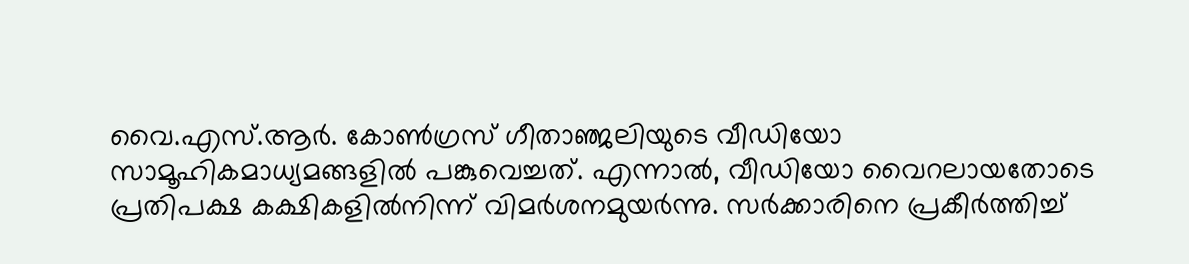വൈ.എസ്.ആർ. കോണ്‍ഗ്രസ് ഗീതാഞ്ജലിയുടെ വീഡിയോ സാമൂഹികമാധ്യമങ്ങളില്‍ പങ്കുവെച്ചത്. എന്നാല്‍, വീഡിയോ വൈറലായതോടെ പ്രതിപക്ഷ കക്ഷികളില്‍നിന്ന് വിമർശനമുയർന്നു. സർക്കാരിനെ പ്രകീർത്തിച്ച്‌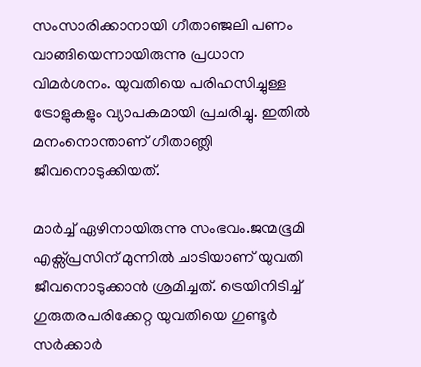സംസാരിക്കാനായി ഗീതാഞ്ജലി പണം വാങ്ങിയെന്നായിരുന്നു പ്രധാന വിമർശനം. യുവതിയെ പരിഹസിച്ചുള്ള ട്രോളുകളും വ്യാപകമായി പ്രചരിച്ചു. ഇതില്‍ മനംനൊന്താണ് ഗീതാഞ്ലി ജീവനൊടുക്കിയത്.

മാർച്ച്‌ ഏഴിനായിരുന്നു സംഭവം.ജന്മഭൂമി എക്സ്പ്രസിന് മുന്നില്‍ ചാടിയാണ് യുവതി ജീവനൊടുക്കാൻ ശ്രമിച്ചത്. ട്രെയിനിടിച്ച്‌ ഗുരുതരപരിക്കേറ്റ യുവതിയെ ഗുണ്ടൂർ സർക്കാർ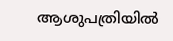ആശുപത്രിയില്‍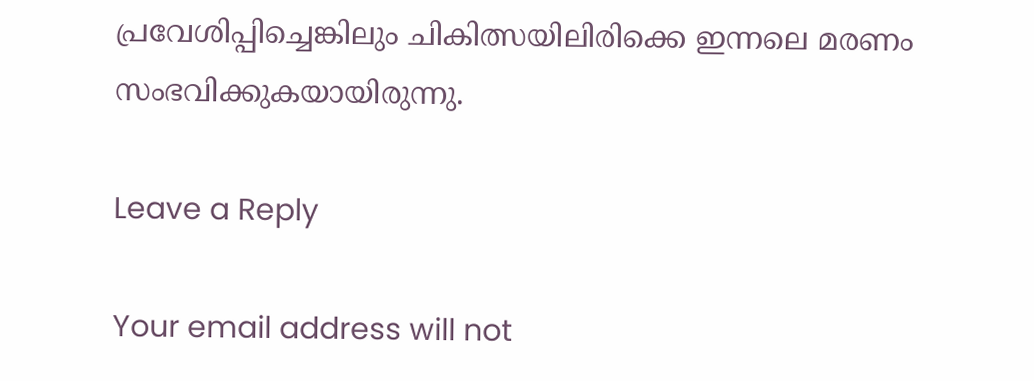പ്രവേശിപ്പിച്ചെങ്കിലും ചികിത്സയിലിരിക്കെ ഇന്നലെ മരണം സംഭവിക്കുകയായിരുന്നു.

Leave a Reply

Your email address will not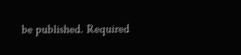be published. Required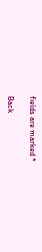fields are marked *

Back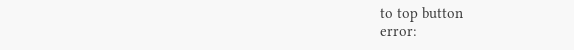to top button
error: